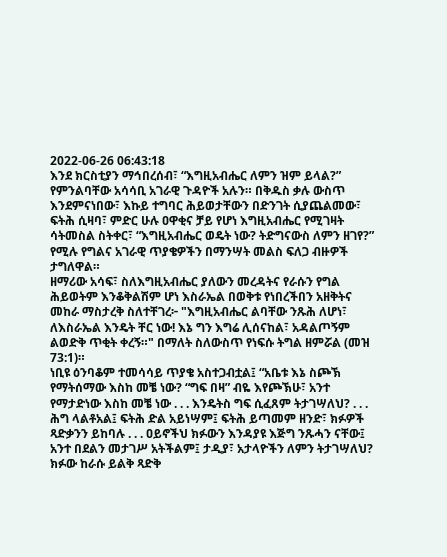2022-06-26 06:43:18
እንደ ክርስቲያን ማኅበረሰብ፣ “እግዚአብሔር ለምን ዝም ይላል?” የምንልባቸው አሳሳቢ አገራዊ ጉዳዮች አሉን። በቅዱስ ቃሉ ውስጥ እንደምናነበው፣ እኩይ ተግባር ሕይወታቸውን በድንገት ሲያጨልመው፣ ፍትሕ ሲዛባ፣ ምድር ሁሉ ዐዋቂና ቻይ የሆነ እግዚአብሔር የሚገዛት ሳትመስል ስትቀር፣ “እግዚአብሔር ወዴት ነው? ትድግናውስ ለምን ዘገየ?” የሚሉ የግልና አገራዊ ጥያቄዎችን በማንሣት መልስ ፍለጋ ብዙዎች ታግለዋል።
ዘማሪው አሳፍ፣ ስለእግዚአብሔር ያለውን መረዳትና የራሱን የግል ሕይወትም እንቆቅልሽም ሆነ እስራኤል በወቅቱ የነበረችበን አዘቅትና መከራ ማስታረቅ ስለተቸገረ፦ "እግዚአብሔር ልባቸው ንጹሕ ለሆነ፣ ለእስራኤል እንዴት ቸር ነው! እኔ ግን እግሬ ሊሰናከል፣ አዳልጦኝም ልወድቅ ጥቂት ቀረኝ።" በማለት ስለውስጥ የነፍሱ ትግል ዘምሯል (መዝ 73:1)።
ነቢዩ ዕንባቆም ተመሳሳይ ጥያቄ አስተጋብቷል፤ “አቤቱ እኔ ስጮኽ የማትሰማው እስከ መቼ ነው? “ግፍ በዛ” ብዬ እየጮኽሁ፣ አንተ የማታድነው እስከ መቼ ነው . . . እንዴትስ ግፍ ሲፈጸም ትታገሣለህ? . . . ሕግ ላልቶአል፤ ፍትሕ ድል አይነሣም፤ ፍትሕ ይጣመም ዘንድ፣ ክፉዎች ጻድቃንን ይከባሉ . . . ዐይኖችህ ክፉውን እንዳያዩ እጅግ ንጹሓን ናቸው፤ አንተ በደልን መታገሥ አትችልም፤ ታዲያ፣ አታላዮችን ለምን ትታገሣለህ? ክፉው ከራሱ ይልቅ ጻድቅ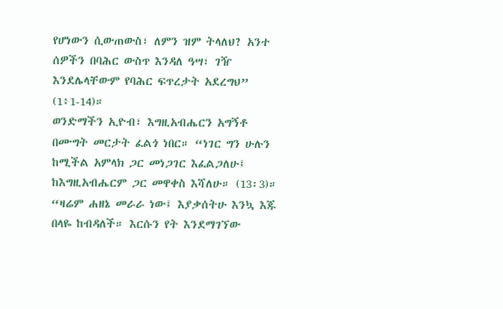የሆነውን ሲውጠውስ፣ ለምን ዝም ትላለህ? አንተ ሰዎችን በባሕር ውስጥ እንዳለ ዓሣ፣ ገዥ እንደሌላቸውም የባሕር ፍጥረታት አደረግህ” (1፥1-14)።
ወንድማችን ኢዮብ፣ እግዚአብሔርን አግኝቶ በሙግት መርታት ፈልጎ ነበር። “ነገር ግን ሁሉን ከሚችል አምላክ ጋር መነጋገር እፈልጋለሁ፤ ከእግዚአብሔርም ጋር መዋቀስ እሻለሁ። (13፡3)። “ዛሬም ሐዘኔ መራራ ነው፤ እያቃሰትሁ እንኳ እጁ በላዬ ከብዳለች። እርሱን የት እንደማገኘው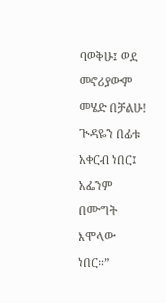ባወቅሁ፤ ወደ መኖሪያውም መሄድ በቻልሁ! ጒዳዬን በፊቱ አቀርብ ነበር፤ አፌንም በሙግት እሞላው ነበር።”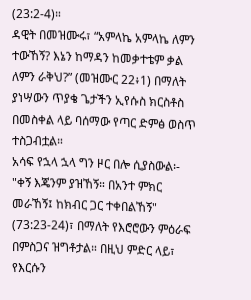(23:2-4)።
ዳዊት በመዝሙሩ፣ “አምላኬ አምላኬ ለምን ተውኸኝ? እኔን ከማዳን ከመቃተቴም ቃል ለምን ራቅህ?” (መዝሙር 22፥1) በማለት ያነሣውን ጥያቄ ጌታችን ኢየሱስ ክርስቶስ በመስቀል ላይ ባሰማው የጣር ድምፅ ወስጥ ተስጋብቷል።
አሳፍ የኋላ ኋላ ግን ዞር በሎ ሲያስውል፡- "ቀኝ እጄንም ያዝኸኝ። በአንተ ምክር መራኸኝ፤ ከክብር ጋር ተቀበልኸኝ" (73:23-24)፣ በማለት የእሮሮውን ምዕራፍ በምስጋና ዝግቶታል። በዚህ ምድር ላይ፣ የእርሱን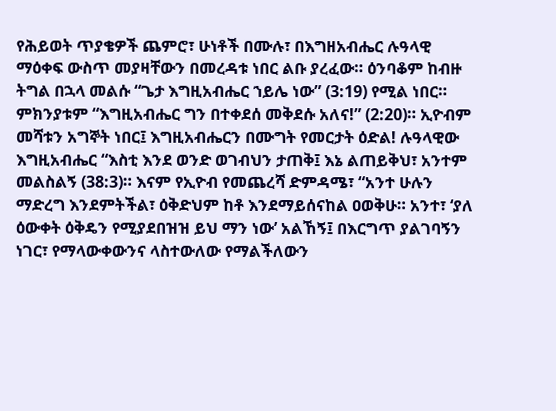የሕይወት ጥያቄዎች ጨምሮ፣ ሁነቶች በሙሉ፣ በእግዘአብሔር ሉዓላዊ ማዕቀፍ ውስጥ መያዛቸውን በመረዳቱ ነበር ልቡ ያረፈው። ዕንባቆም ከብዙ ትግል በኋላ መልሱ “ጌታ እግዚአብሔር ኀይሌ ነው” (3:19) የሚል ነበር። ምክንያቱም “እግዚአብሔር ግን በተቀደሰ መቅደሱ አለና!” (2:20)። ኢዮብም መሻቱን አግኞት ነበር፤ እግዚአብሔርን በሙግት የመርታት ዕድል! ሉዓላዊው እግዚአብሔር “እስቲ እንደ ወንድ ወገብህን ታጠቅ፤ እኔ ልጠይቅህ፣ አንተም መልስልኝ (38:3)። እናም የኢዮብ የመጨረሻ ድምዳሜ፣ “አንተ ሁሉን ማድረግ እንደምትችል፣ ዕቅድህም ከቶ እንደማይሰናከል ዐወቅሁ። አንተ፣ ‘ያለ ዕውቀት ዕቅዴን የሚያደበዝዝ ይህ ማን ነው’ አልኸኝ፤ በእርግጥ ያልገባኝን ነገር፣ የማላውቀውንና ላስተውለው የማልችለውን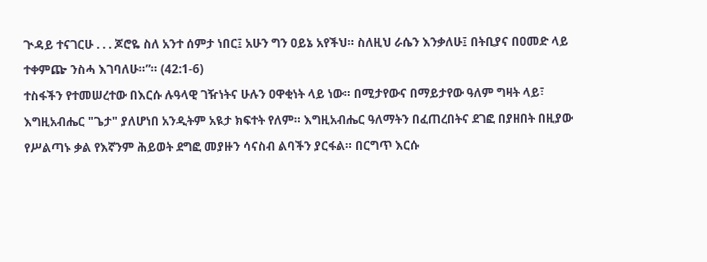ጒዳይ ተናገርሁ . . . ጆሮዬ ስለ አንተ ሰምታ ነበር፤ አሁን ግን ዐይኔ አየችህ። ስለዚህ ራሴን እንቃለሁ፤ በትቢያና በዐመድ ላይ ተቀምጬ ንስሓ እገባለሁ።”። (42:1-6)
ተስፋችን የተመሠረተው በእርሱ ሉዓላዊ ገዥነትና ሁሉን ዐዋቂነት ላይ ነው። በሚታየውና በማይታየው ዓለም ግዛት ላይ፣ እግዚአብሔር "ጌታ" ያለሆነበ አንዲትም አዪታ ክፍተት የለም። እግዚአብሔር ዓለማትን በፈጠረበትና ደገፎ በያዘበት በዚያው የሥልጣኑ ቃል የእኛንም ሕይወት ደግፎ መያዙን ሳናስብ ልባችን ያርፋል። በርግጥ እርሱ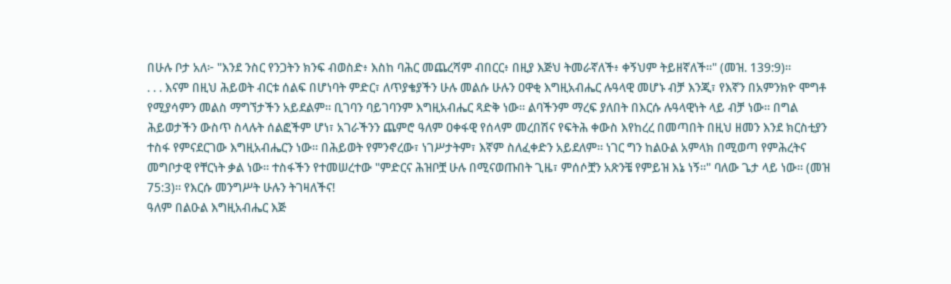በሁሉ ቦታ አለ፦ "እንደ ንስር የንጋትን ክንፍ ብወስድ፥ እስከ ባሕር መጨረሻም ብበርር፥ በዚያ እጅህ ትመራኛለች፥ ቀኝህም ትይዘኛለች።" (መዝ. 139:9)።
. . . እናም በዚህ ሕይወት ብርቱ ሰልፍ በሆነባት ምድር፣ ለጥያቄያችን ሁሉ መልሱ ሁሉን ዐዋቂ እግዚአብሔር ሉዓላዊ መሆኑ ብቻ እንጂ፣ የእኛን በአምንክዮ ሞግቶ የሚያሳምን መልስ ማግኘታችን አይደልም። ቢገባን ባይገባንም እግዚአብሔር ጻድቅ ነው። ልባችንም ማረፍ ያለበት በእርሱ ሉዓላዊነት ላይ ብቻ ነው። በግል ሕይወታችን ውስጥ ስላሉት ሰልፎችም ሆነ፣ አገራችንን ጨምሮ ዓለም ዐቀፋዊ የሰላም መረበሽና የፍትሕ ቀውስ እየከረረ በመጣበት በዚህ ዘመን እንደ ክርስቲያን ተስፋ የምናደርገው እግዚአብሔርን ነው። በሕይወት የምንኖረው፣ ነገሥታትም፣ እኛም ስለፈቀድን አይደለም። ነገር ግን ከልዑል አምላክ በሚወጣ የምሕረትና መግቦታዊ የቸርነት ቃል ነው። ተስፋችን የተመሠረተው "ምድርና ሕዝቦቿ ሁሉ በሚናወጡበት ጊዜ፣ ምሰሶቿን አጽንቼ የምይዝ እኔ ነኝ።" ባለው ጌታ ላይ ነው። (መዝ 75:3)። የእርሱ መንግሥት ሁሉን ትገዛለችና!
ዓለም በልዑል እግዚአብሔር እጅ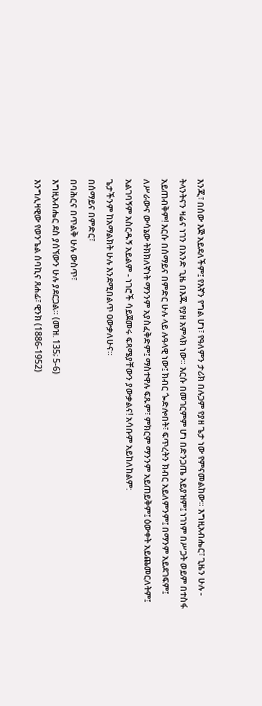እንጂ፣ በሰው እጅ አይደለችም፤ የእኛን የግል ሆነ፣ የዓለምን ታሪክ በሉጋም የያዘ ጌታ ነው የምናመልከው። እግዚአብሔር፣ ጊዜን ሁሉ - ትላንትናን ዛሬና ነገን በአንድ ጊዜ በእጁ የያዘ አምላክ ነው። እርሱ በመገርምም ሆነ በድንጋጤ አይያዝም፤ ነገነም በሥጋት ወይም በተስፋ አይጠብቅም! እርሱ በሰማይና በምድር ሁሉ ላይ ሉዓላዊ ነው፤ ክብር ጐድሎበት፣ ፍጥረትን ክብር አይለምንም፤ በማንም አይደገፍም፤ ለሥራውና ውሳኔው ትክክለኛነት ማንንም አያስፈቅድም፤ ማስተዋሉ ፍጹም፣ ምክርም ማንንም አይጠይቅም፤ ዕውቀት አይጨመርለትም፤ አልገባኝም አስርዱኝ አይልም - ነገሮች ሳይጀመሩ ፍጻሜያቸውን ያውቃልና! አሳቡም አይከለከልም:
ጌታችንም ከአማልክት ሁሉ እንደሚበልጥ ዐውቃለሁና።
በሰማይና በምድር፣
በባሕርና በጥልቅ ሁሉ ውስጥ፣
እግዚአብሔር ደስ ያሰኘውን ሁሉ ያደርጋል። (መዝ. 135; 5-6)
እንግሊዛዊው የወንጌል ሰባኪና ጸሐፊ፣ ዊንክ (1886-1952)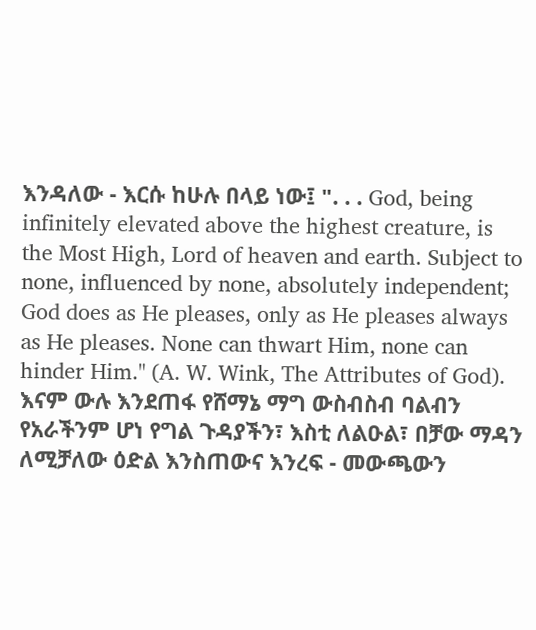እንዳለው - እርሱ ከሁሉ በላይ ነው፤ ". . . God, being infinitely elevated above the highest creature, is the Most High, Lord of heaven and earth. Subject to none, influenced by none, absolutely independent; God does as He pleases, only as He pleases always as He pleases. None can thwart Him, none can hinder Him." (A. W. Wink, The Attributes of God). እናም ውሉ እንደጠፋ የሸማኔ ማግ ውስብስብ ባልብን የአራችንም ሆነ የግል ጉዳያችን፣ እስቲ ለልዑል፣ በቻው ማዳን ለሚቻለው ዕድል እንስጠውና እንረፍ - መውጫውን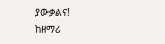ያውቃልና!
ከዘማሪ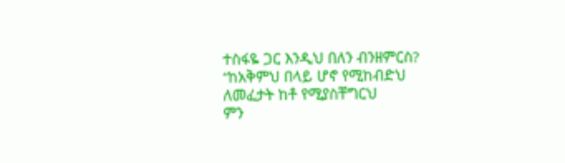ተስፋዬ ጋር እንዲህ በለን ብንዘምርስ?
“ከአቅምህ በላይ ሆኖ የሚከብድህ
ለመፈታት ከቶ የሚያስቸግርህ
ምን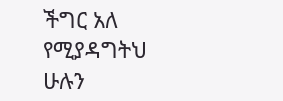ችግር አለ የሚያዳግትህ
ሁሉን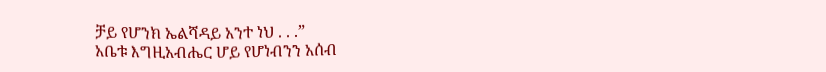ቻይ የሆንክ ኤልሻዳይ አንተ ነህ . . .”
አቤቱ እግዚአብሔር ሆይ የሆነብንን አሰብ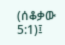(ሰቆቃው 5:1)፤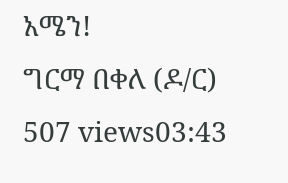አሜን!
ግርማ በቀለ (ዶ/ር)
507 views03:43